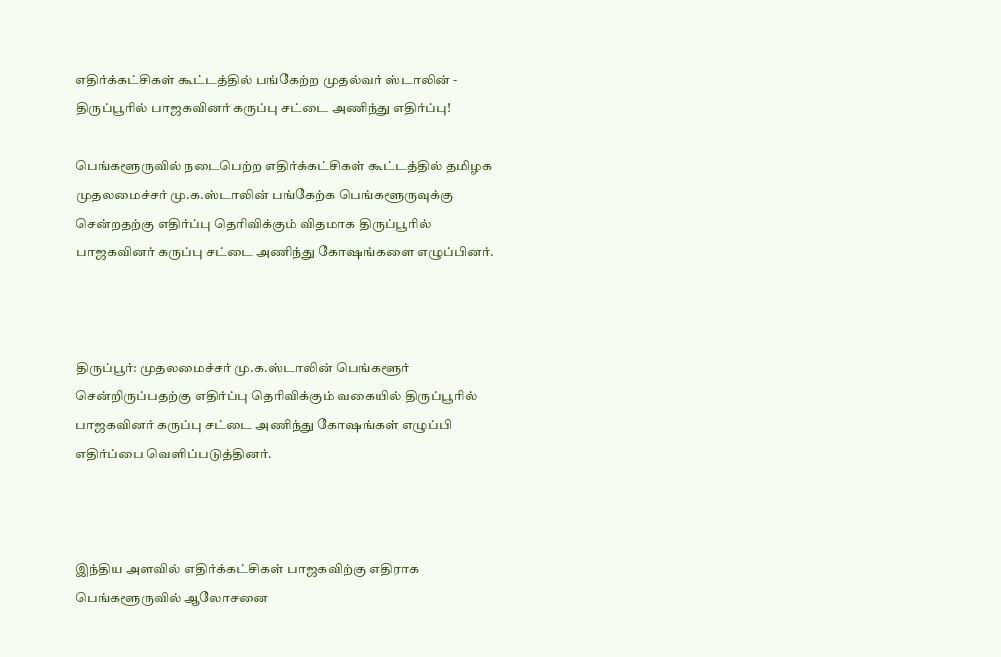எதிர்க்கட்சிகள் கூட்டத்தில் பங்கேற்ற முதல்வர் ஸ்டாலின் - திருப்பூரில் பாஜகவினர் கருப்பு சட்டை அணிந்து எதிர்ப்பு!

பெங்களூருவில் நடைபெற்ற எதிர்க்கட்சிகள் கூட்டத்தில் தமிழக முதலமைச்சர் மு.க.ஸ்டாலின் பங்கேற்க பெங்களூருவுக்கு சென்றதற்கு எதிர்ப்பு தெரிவிக்கும் விதமாக திருப்பூரில் பாஜகவினர் கருப்பு சட்டை அணிந்து கோஷங்களை எழுப்பினர்.



திருப்பூர்: முதலமைச்சர் மு.க.ஸ்டாலின் பெங்களூர் சென்றிருப்பதற்கு எதிர்ப்பு தெரிவிக்கும் வகையில் திருப்பூரில் பாஜகவினர் கருப்பு சட்டை அணிந்து கோஷங்கள் எழுப்பி எதிர்ப்பை வெளிப்படுத்தினர்.



இந்திய அளவில் எதிர்க்கட்சிகள் பாஜகவிற்கு எதிராக பெங்களூருவில் ஆலோசனை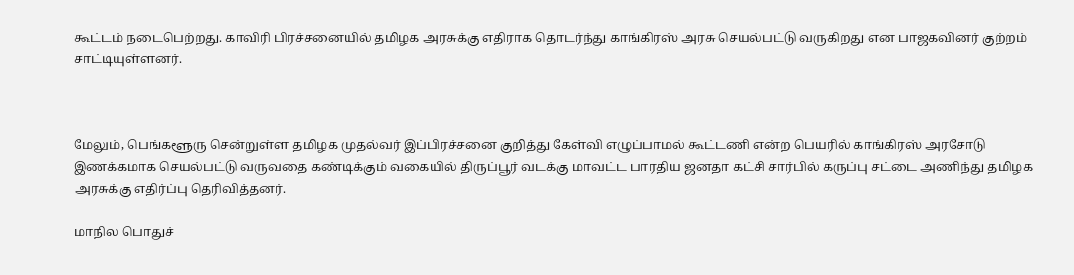கூட்டம் நடைபெற்றது. காவிரி பிரச்சனையில் தமிழக அரசுக்கு எதிராக தொடர்ந்து காங்கிரஸ் அரசு செயல்பட்டு வருகிறது என பாஜகவினர் குற்றம் சாட்டியுள்ளனர்.



மேலும், பெங்களூரு சென்றுள்ள தமிழக முதல்வர் இப்பிரச்சனை குறித்து கேள்வி எழுப்பாமல் கூட்டணி என்ற பெயரில் காங்கிரஸ் அரசோடு இணக்கமாக செயல்பட்டு வருவதை கண்டிக்கும் வகையில் திருப்பூர் வடக்கு மாவட்ட பாரதிய ஜனதா கட்சி சார்பில் கருப்பு சட்டை அணிந்து தமிழக அரசுக்கு எதிர்ப்பு தெரிவித்தனர்.

மாநில பொதுச்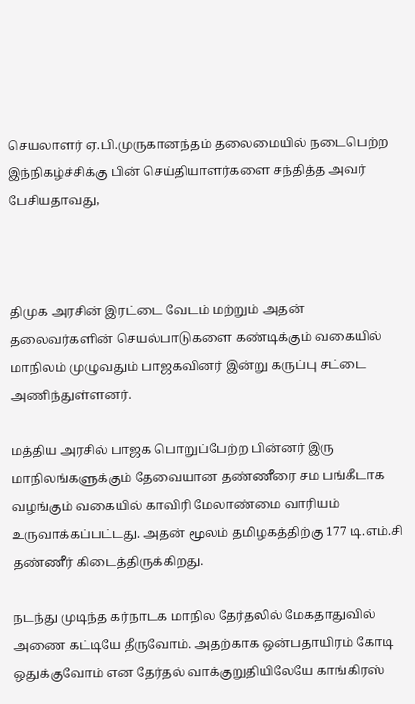செயலாளர் ஏ.பி.முருகானந்தம் தலைமையில் நடைபெற்ற இந்நிகழ்ச்சிக்கு பின் செய்தியாளர்களை சந்தித்த அவர் பேசியதாவது,



திமுக அரசின் இரட்டை வேடம் மற்றும் அதன் தலைவர்களின் செயல்பாடுகளை கண்டிக்கும் வகையில் மாநிலம் முழுவதும் பாஜகவினர் இன்று கருப்பு சட்டை அணிந்துள்ளனர்.

மத்திய அரசில் பாஜக பொறுப்பேற்ற பின்னர் இரு மாநிலங்களுக்கும் தேவையான தண்ணீரை சம பங்கீடாக வழங்கும் வகையில் காவிரி மேலாண்மை வாரியம் உருவாக்கப்பட்டது. அதன் மூலம் தமிழகத்திற்கு 177 டி.எம்.சி தண்ணீர் கிடைத்திருக்கிறது.

நடந்து முடிந்த கர்நாடக மாநில தேர்தலில் மேகதாதுவில் அணை கட்டியே தீருவோம். அதற்காக ஒன்பதாயிரம் கோடி ஒதுக்குவோம் என தேர்தல் வாக்குறுதியிலேயே காங்கிரஸ்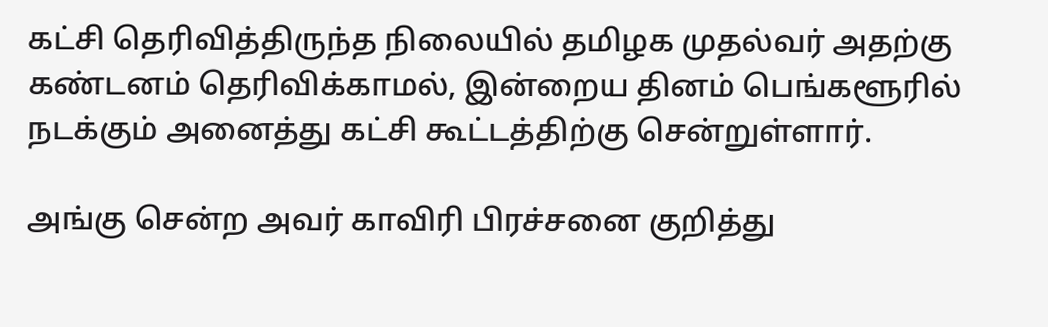கட்சி தெரிவித்திருந்த நிலையில் தமிழக முதல்வர் அதற்கு கண்டனம் தெரிவிக்காமல், இன்றைய தினம் பெங்களூரில் நடக்கும் அனைத்து கட்சி கூட்டத்திற்கு சென்றுள்ளார்.

அங்கு சென்ற அவர் காவிரி பிரச்சனை குறித்து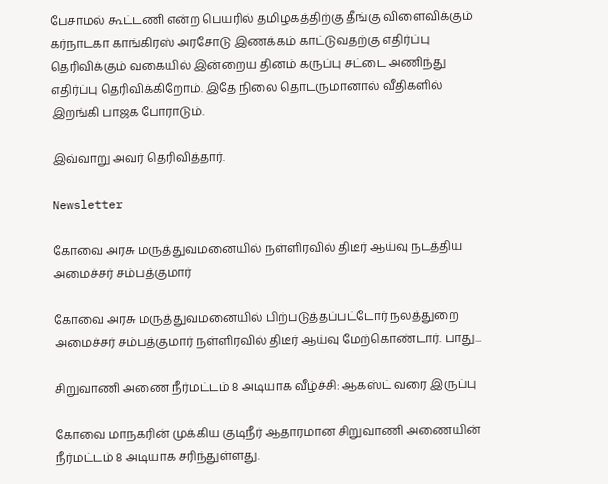பேசாமல் கூட்டணி என்ற பெயரில் தமிழகத்திற்கு தீங்கு விளைவிக்கும் கர்நாடகா காங்கிரஸ் அரசோடு இணக்கம் காட்டுவதற்கு எதிர்ப்பு தெரிவிக்கும் வகையில் இன்றைய தினம் கருப்பு சட்டை அணிந்து எதிர்ப்பு தெரிவிக்கிறோம். இதே நிலை தொடருமானால் வீதிகளில் இறங்கி பாஜக போராடும்.

இவ்வாறு அவர் தெரிவித்தார்.

Newsletter

கோவை அரசு மருத்துவமனையில் நள்ளிரவில் திடீர் ஆய்வு நடத்திய அமைச்சர் சம்பத்குமார்

கோவை அரசு மருத்துவமனையில் பிற்படுத்தப்பட்டோர் நலத்துறை அமைச்சர் சம்பத்குமார் நள்ளிரவில் திடீர் ஆய்வு மேற்கொண்டார். பாது...

சிறுவாணி அணை நீர்மட்டம் 8 அடியாக வீழ்ச்சி: ஆகஸ்ட் வரை இருப்பு

கோவை மாநகரின் முக்கிய குடிநீர் ஆதாரமான சிறுவாணி அணையின் நீர்மட்டம் 8 அடியாக சரிந்துள்ளது.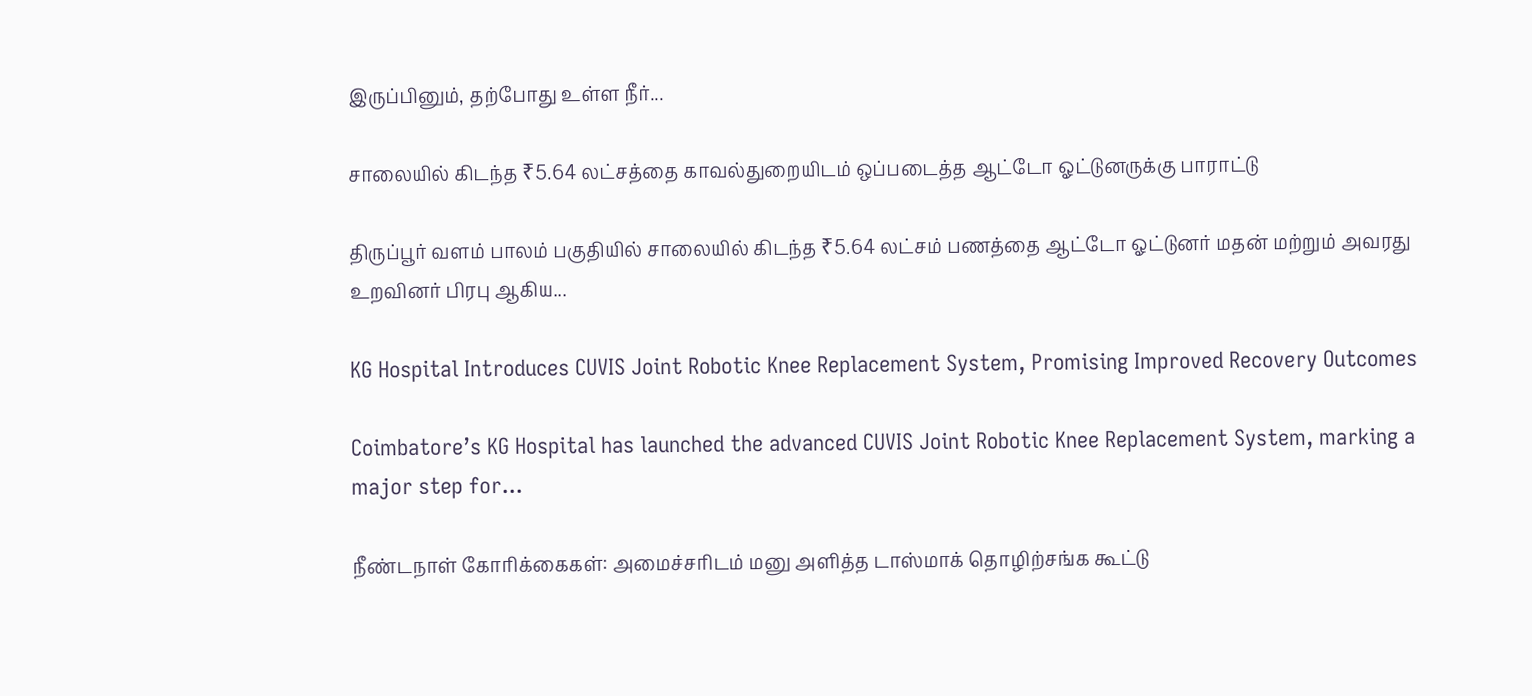இருப்பினும், தற்போது உள்ள நீர்...

சாலையில் கிடந்த ₹5.64 லட்சத்தை காவல்துறையிடம் ஒப்படைத்த ஆட்டோ ஓட்டுனருக்கு பாராட்டு

திருப்பூர் வளம் பாலம் பகுதியில் சாலையில் கிடந்த ₹5.64 லட்சம் பணத்தை ஆட்டோ ஓட்டுனர் மதன் மற்றும் அவரது உறவினர் பிரபு ஆகிய...

KG Hospital Introduces CUVIS Joint Robotic Knee Replacement System, Promising Improved Recovery Outcomes

Coimbatore’s KG Hospital has launched the advanced CUVIS Joint Robotic Knee Replacement System, marking a major step for...

நீண்டநாள் கோரிக்கைகள்: அமைச்சரிடம் மனு அளித்த டாஸ்மாக் தொழிற்சங்க கூட்டு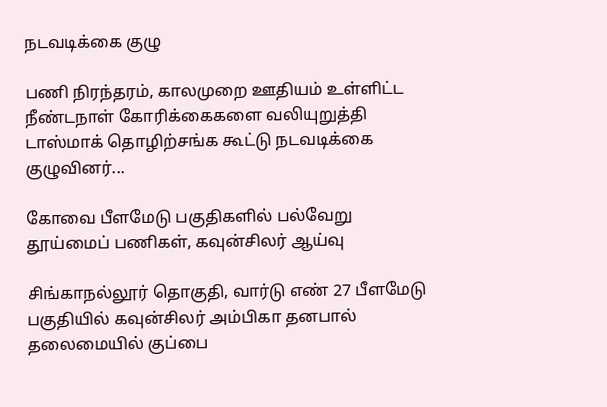நடவடிக்கை குழு

பணி நிரந்தரம், காலமுறை ஊதியம் உள்ளிட்ட நீண்டநாள் கோரிக்கைகளை வலியுறுத்தி டாஸ்மாக் தொழிற்சங்க கூட்டு நடவடிக்கை குழுவினர்...

கோவை பீளமேடு பகுதிகளில் பல்வேறு தூய்மைப் பணிகள், கவுன்சிலர் ஆய்வு

சிங்காநல்லூர் தொகுதி, வார்டு எண் 27 பீளமேடு பகுதியில் கவுன்சிலர் அம்பிகா தனபால் தலைமையில் குப்பை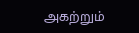அகற்றும்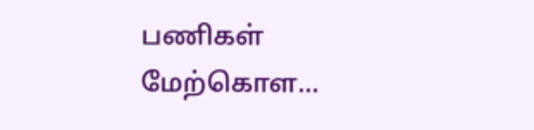பணிகள் மேற்கொள...